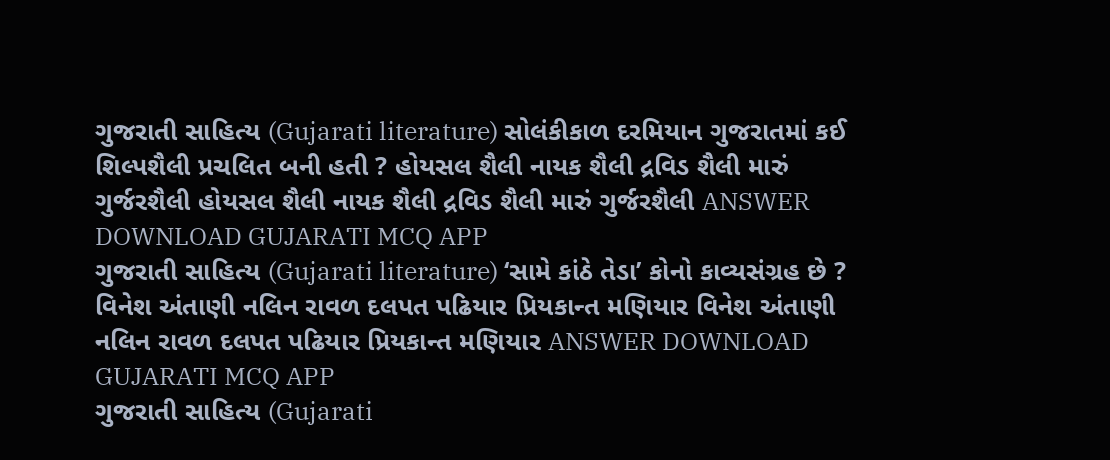ગુજરાતી સાહિત્ય (Gujarati literature) સોલંકીકાળ દરમિયાન ગુજરાતમાં કઈ શિલ્પશૈલી પ્રચલિત બની હતી ? હોયસલ શૈલી નાયક શૈલી દ્રવિડ શૈલી મારું ગુર્જરશૈલી હોયસલ શૈલી નાયક શૈલી દ્રવિડ શૈલી મારું ગુર્જરશૈલી ANSWER DOWNLOAD GUJARATI MCQ APP
ગુજરાતી સાહિત્ય (Gujarati literature) ‘સામે કાંઠે તેડા’ કોનો કાવ્યસંગ્રહ છે ? વિનેશ અંતાણી નલિન રાવળ દલપત પઢિયાર પ્રિયકાન્ત મણિયાર વિનેશ અંતાણી નલિન રાવળ દલપત પઢિયાર પ્રિયકાન્ત મણિયાર ANSWER DOWNLOAD GUJARATI MCQ APP
ગુજરાતી સાહિત્ય (Gujarati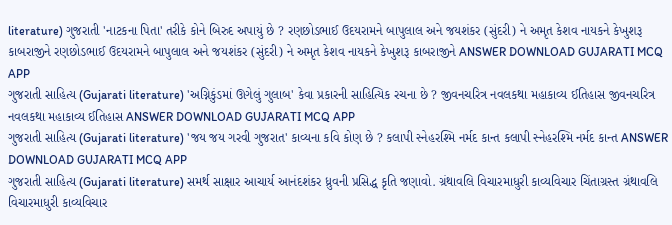literature) ગુજરાતી 'નાટકના પિતા' તરીકે કોને બિરુદ અપાયું છે ? રણછોડભાઈ ઉદયરામને બાપુલાલ અને જયશંકર (સુંદરી) ને અમૃત કેશવ નાયકને કેખુશરૂ કાબરાજીને રણછોડભાઈ ઉદયરામને બાપુલાલ અને જયશંકર (સુંદરી) ને અમૃત કેશવ નાયકને કેખુશરૂ કાબરાજીને ANSWER DOWNLOAD GUJARATI MCQ APP
ગુજરાતી સાહિત્ય (Gujarati literature) 'અગ્નિકુંડમાં ઊગેલું ગુલાબ' કેવા પ્રકારની સાહિત્યિક રચના છે ? જીવનચરિત્ર નવલકથા મહાકાવ્ય ઈતિહાસ જીવનચરિત્ર નવલકથા મહાકાવ્ય ઈતિહાસ ANSWER DOWNLOAD GUJARATI MCQ APP
ગુજરાતી સાહિત્ય (Gujarati literature) 'જય જય ગરવી ગુજરાત' કાવ્યના કવિ કોણ છે ? કલાપી સ્નેહરશ્મિ નર્મદ કાન્ત કલાપી સ્નેહરશ્મિ નર્મદ કાન્ત ANSWER DOWNLOAD GUJARATI MCQ APP
ગુજરાતી સાહિત્ય (Gujarati literature) સમર્થ સાક્ષાર આચાર્ય આનંદશંકર ધ્રુવની પ્રસિદ્ધ કૃતિ જણાવો. ગ્રંથાવલિ વિચારમાધુરી કાવ્યવિચાર ચિંતાગ્રસ્ત ગ્રંથાવલિ વિચારમાધુરી કાવ્યવિચાર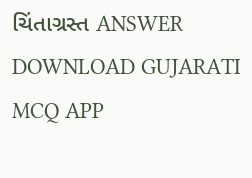ચિંતાગ્રસ્ત ANSWER DOWNLOAD GUJARATI MCQ APP